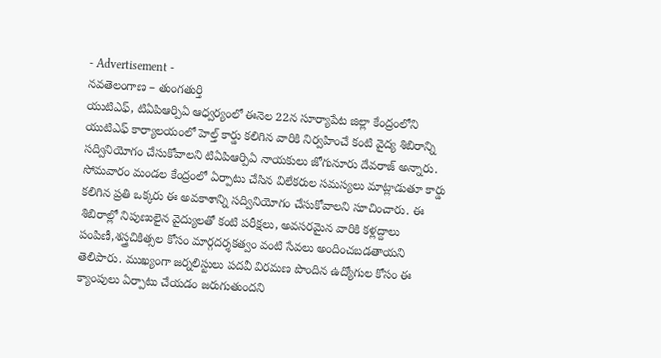- Advertisement -
నవతెలంగాణ – తుంగతుర్తి
యుటిఎఫ్, టిఏపిఆర్పిఏ ఆధ్వర్యంలో ఈనెల 22న సూర్యాపేట జిల్లా కేంద్రంలోని యుటిఎఫ్ కార్యాలయంలో హెల్త్ కార్డు కలిగిన వారికి నిర్వహించే కంటి వైద్య శిబిరాన్ని సద్వినియోగం చేసుకోవాలని టిఏపిఆర్పిఏ నాయకులు జోగునూరు దేవరాజ్ అన్నారు. సోమవారం మండల కేంద్రంలో ఏర్పాటు చేసిన విలేకరుల సమస్యలు మాట్లాడుతూ కార్డు కలిగిన ప్రతి ఒక్కరు ఈ అవకాశాన్ని సద్వినియోగం చేసుకోవాలని సూచించారు. ఈ శిబిరాల్లో నిపుణులైన వైద్యులతో కంటి పరీక్షలు, అవసరమైన వారికి కళ్లద్దాలు పంపిణీ,శస్త్రచికిత్సల కోసం మార్గదర్శకత్వం వంటి సేవలు అందించబడతాయని తెలిపారు. ముఖ్యంగా జర్నలిస్టులు పదవీ విరమణ పొందిన ఉద్యోగుల కోసం ఈ క్యాంపులు ఏర్పాటు చేయడం జరుగుతుందని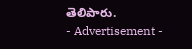తెలిపారు.
- Advertisement -